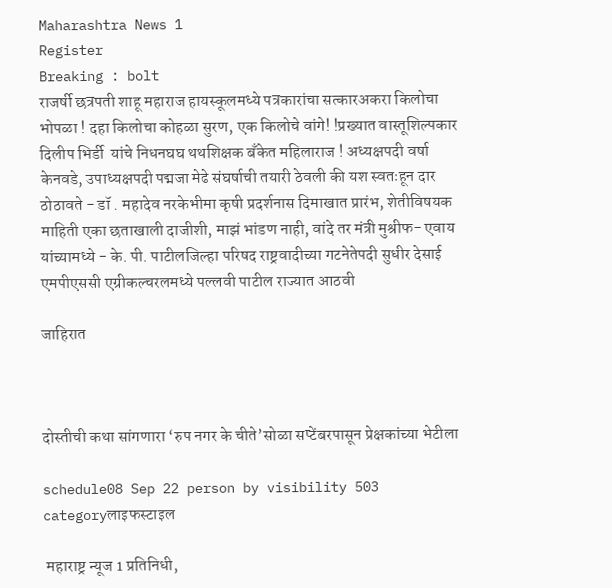Maharashtra News 1
Register
Breaking : bolt
राजर्षी छत्रपती शाहू महाराज हायस्कूलमध्ये पत्रकारांचा सत्कारअकरा किलोचा भोपळा ! दहा किलोचा कोहळा सुरण, एक किलोचे वांगे! !प्रख्यात वास्तूशिल्पकार दिलीप भिर्डी  यांचे निधनघघ थथशिक्षक बँकेत महिलाराज ! अध्यक्षपदी वर्षा केनवडे, उपाध्यक्षपदी पद्मजा मेढे संघर्षाची तयारी ठेवली की यश स्वतःहून दार ठोठावते - डॉ . महादेव नरकेभीमा कृषी प्रदर्शनास दिमाखात प्रारंभ, शेतीविषयक माहिती एका छताखाली दाजीशी, माझं भांडण नाही, वांदे तर मंत्री मुश्रीफ- एवाय यांच्यामध्ये - के. पी. पाटीलजिल्हा परिषद राष्ट्रवादीच्या गटनेतेपदी सुधीर देसाई एमपीएससी एग्रीकल्चरलमध्ये पल्लवी पाटील राज्यात आठवी

जाहिरात



दोस्तीची कथा सांगणारा ‘रुप नगर के चीते’सोळा सप्टेंबरपासून प्रेक्षकांच्या भेटीला

schedule08 Sep 22 person by visibility 503 categoryलाइफस्टाइल

 महाराष्ट्र न्यूज 1 प्रतिनिधी,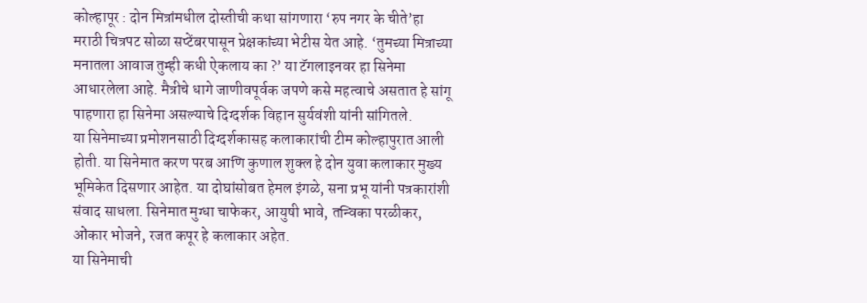कोल्हापूर : दोन मित्रांमधील दोस्तीची कथा सांगणारा ‘रुप नगर के चीते’हा मराठी चित्रपट सोळा सप्टेंबरपासून प्रेक्षकांच्या भेटीस येत आहे. ‘तुमच्या मित्राच्या मनातला आवाज तुम्ही कधी ऐकलाय का ?’ या टॅगलाइनवर हा सिनेमा आधारलेला आहे. मैत्रीचे धागे जाणीवपूर्वक जपणे कसे महत्वाचे असतात हे सांगू पाहणारा हा सिनेमा असल्याचे दिग्दर्शक विहान सुर्यवंशी यांनी सांगितले.
या सिनेमाच्या प्रमोशनसाठी दिग्दर्शकासह कलाकारांची टीम कोल्हापुरात आली होती. या सिनेमात करण परब आणि कुणाल शुक्ल हे दोन युवा कलाकार मुख्य भूमिकेत दिसणार आहेत. या दोघांसोबत हेमल इंगळे, सना प्रभू यांनी पत्रकारांशी संवाद साधला. सिनेमात मुग्धा चाफेकर, आयुषी भावे, तन्विका परळीकर, ओंकार भोजने, रजत कपूर हे कलाकार अहेत.
या सिनेमाची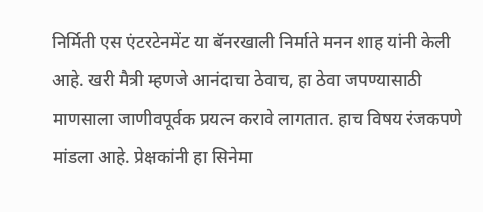निर्मिती एस एंटरटेनमेंट या बॅनरखाली निर्माते मनन शाह यांनी केली आहे. खरी मैत्री म्हणजे आनंदाचा ठेवाच, हा ठेवा जपण्यासाठी माणसाला जाणीवपूर्वक प्रयत्न करावे लागतात. हाच विषय रंजकपणे मांडला आहे. प्रेक्षकांनी हा सिनेमा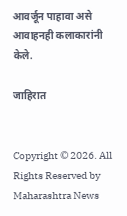आवर्जून पाहावा असे आवाहनही कलाकारांनी केले.

जाहिरात


Copyright © 2026. All Rights Reserved by Maharashtra News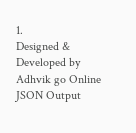1.
Designed & Developed by Adhvik go Online
JSON Output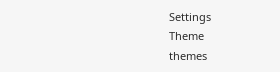Settings
Theme
themes